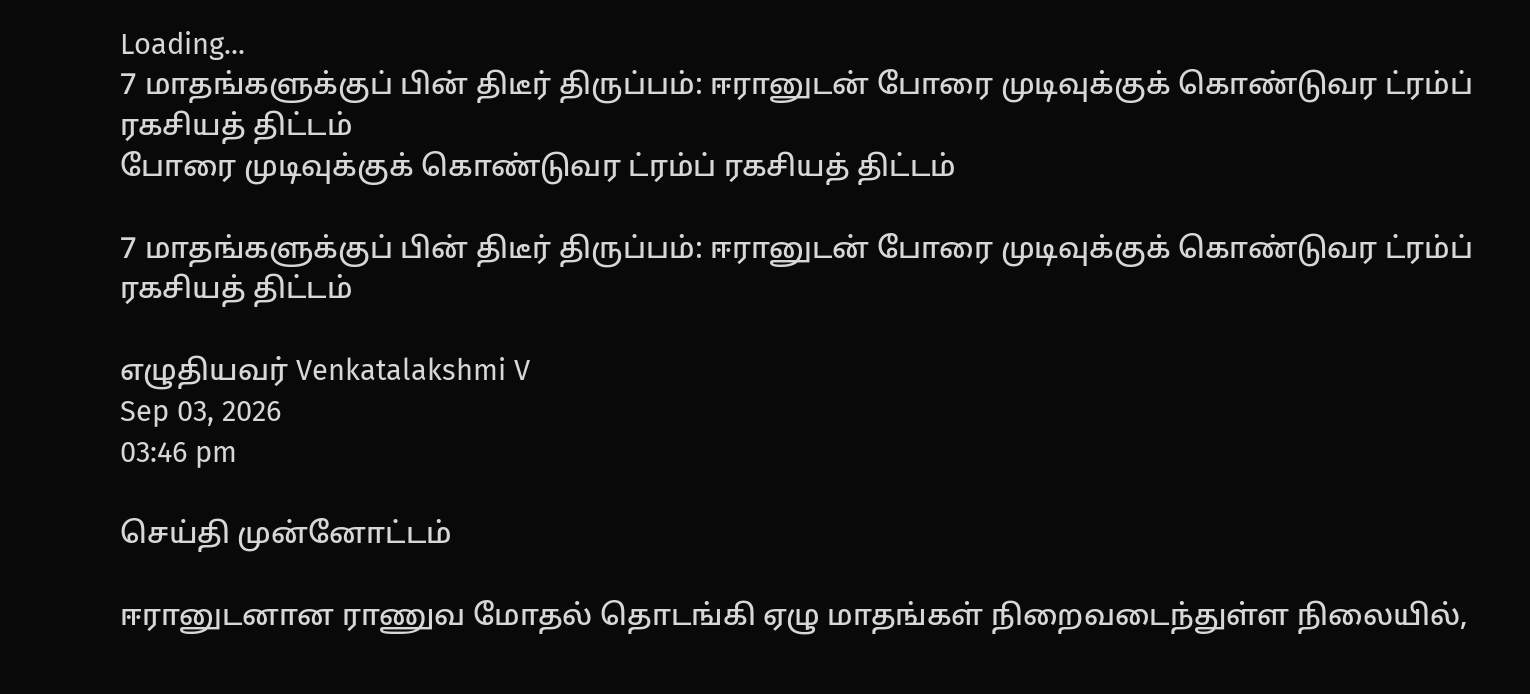Loading...
7 மாதங்களுக்குப் பின் திடீர் திருப்பம்: ஈரானுடன் போரை முடிவுக்குக் கொண்டுவர ட்ரம்ப் ரகசியத் திட்டம்
போரை முடிவுக்குக் கொண்டுவர ட்ரம்ப் ரகசியத் திட்டம்

7 மாதங்களுக்குப் பின் திடீர் திருப்பம்: ஈரானுடன் போரை முடிவுக்குக் கொண்டுவர ட்ரம்ப் ரகசியத் திட்டம்

எழுதியவர் Venkatalakshmi V
Sep 03, 2026
03:46 pm

செய்தி முன்னோட்டம்

ஈரானுடனான ராணுவ மோதல் தொடங்கி ஏழு மாதங்கள் நிறைவடைந்துள்ள நிலையில்,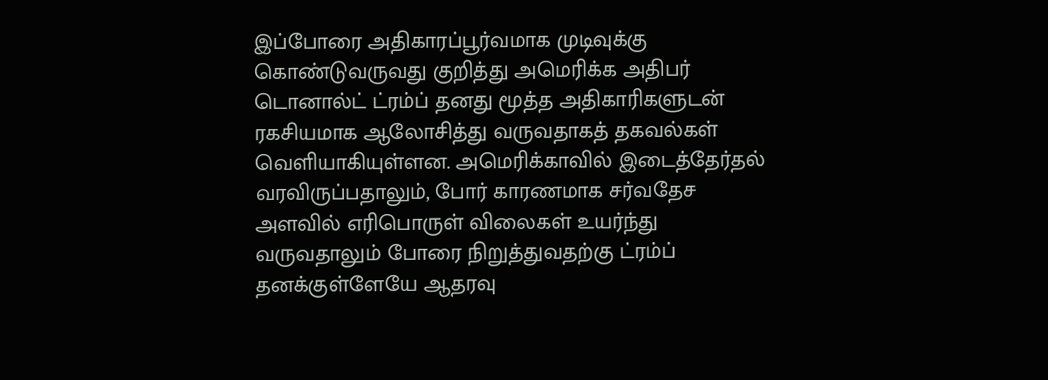இப்போரை அதிகாரப்பூர்வமாக முடிவுக்கு கொண்டுவருவது குறித்து அமெரிக்க அதிபர் டொனால்ட் ட்ரம்ப் தனது மூத்த அதிகாரிகளுடன் ரகசியமாக ஆலோசித்து வருவதாகத் தகவல்கள் வெளியாகியுள்ளன. அமெரிக்காவில் இடைத்தேர்தல் வரவிருப்பதாலும், போர் காரணமாக சர்வதேச அளவில் எரிபொருள் விலைகள் உயர்ந்து வருவதாலும் போரை நிறுத்துவதற்கு ட்ரம்ப் தனக்குள்ளேயே ஆதரவு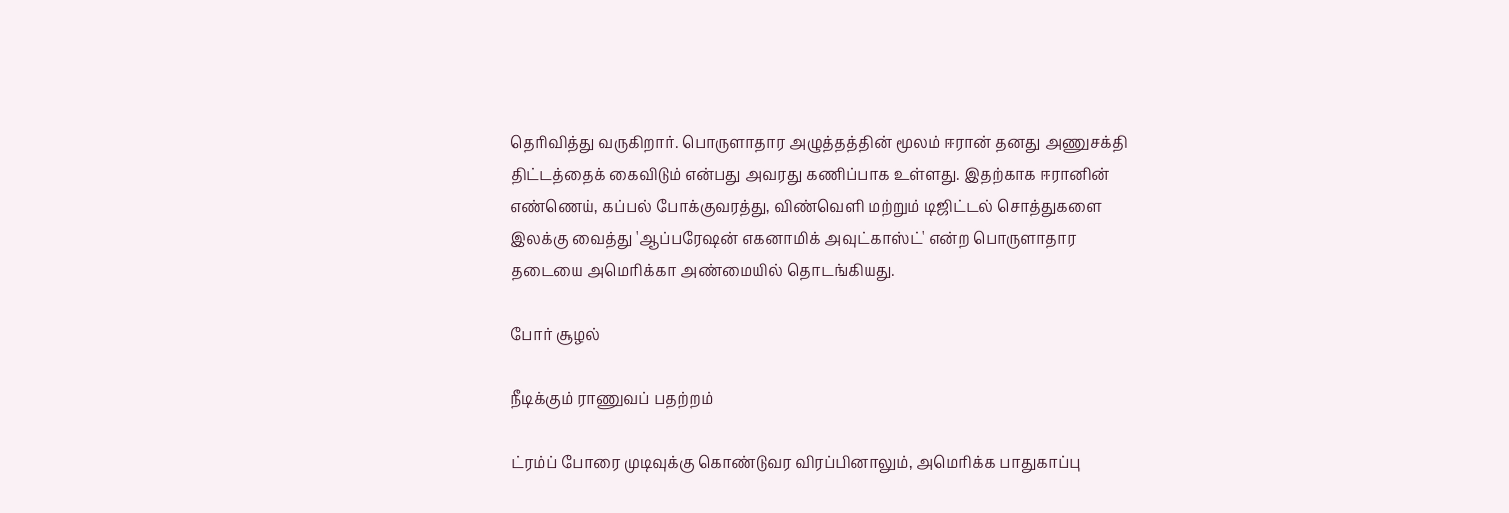தெரிவித்து வருகிறார். பொருளாதார அழுத்தத்தின் மூலம் ஈரான் தனது அணுசக்தி திட்டத்தைக் கைவிடும் என்பது அவரது கணிப்பாக உள்ளது. இதற்காக ஈரானின் எண்ணெய், கப்பல் போக்குவரத்து, விண்வெளி மற்றும் டிஜிட்டல் சொத்துகளை இலக்கு வைத்து 'ஆப்பரேஷன் எகனாமிக் அவுட்காஸ்ட்' என்ற பொருளாதார தடையை அமெரிக்கா அண்மையில் தொடங்கியது.

போர் சூழல்

நீடிக்கும் ராணுவப் பதற்றம்

ட்ரம்ப் போரை முடிவுக்கு கொண்டுவர விரப்பினாலும், அமெரிக்க பாதுகாப்பு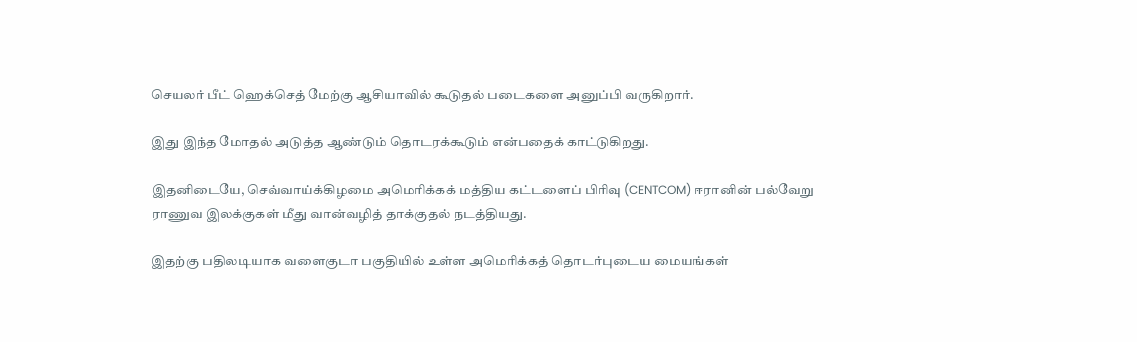செயலர் பீட் ஹெக்செத் மேற்கு ஆசியாவில் கூடுதல் படைகளை அனுப்பி வருகிறார்.

இது இந்த மோதல் அடுத்த ஆண்டும் தொடரக்கூடும் என்பதைக் காட்டுகிறது.

இதனிடையே, செவ்வாய்க்கிழமை அமெரிக்கக் மத்திய கட்டளைப் பிரிவு (CENTCOM) ஈரானின் பல்வேறு ராணுவ இலக்குகள் மீது வான்வழித் தாக்குதல் நடத்தியது.

இதற்கு பதிலடியாக வளைகுடா பகுதியில் உள்ள அமெரிக்கத் தொடர்புடைய மையங்கள்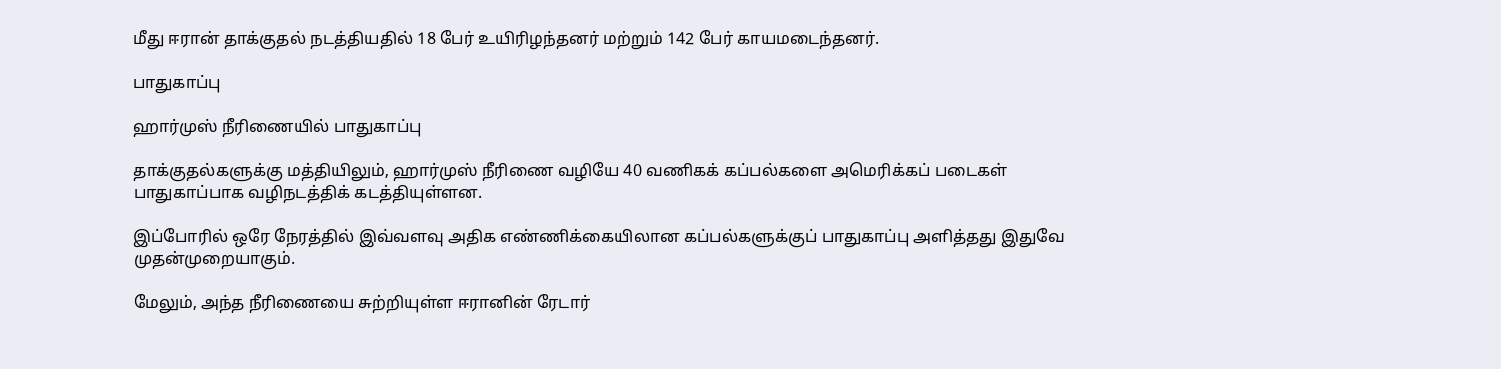மீது ஈரான் தாக்குதல் நடத்தியதில் 18 பேர் உயிரிழந்தனர் மற்றும் 142 பேர் காயமடைந்தனர்.

பாதுகாப்பு

ஹார்முஸ் நீரிணையில் பாதுகாப்பு

தாக்குதல்களுக்கு மத்தியிலும், ஹார்முஸ் நீரிணை வழியே 40 வணிகக் கப்பல்களை அமெரிக்கப் படைகள் பாதுகாப்பாக வழிநடத்திக் கடத்தியுள்ளன.

இப்போரில் ஒரே நேரத்தில் இவ்வளவு அதிக எண்ணிக்கையிலான கப்பல்களுக்குப் பாதுகாப்பு அளித்தது இதுவே முதன்முறையாகும்.

மேலும், அந்த நீரிணையை சுற்றியுள்ள ஈரானின் ரேடார்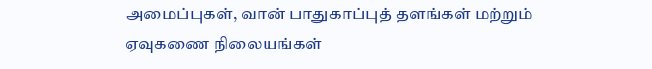அமைப்புகள், வான் பாதுகாப்புத் தளங்கள் மற்றும் ஏவுகணை நிலையங்கள்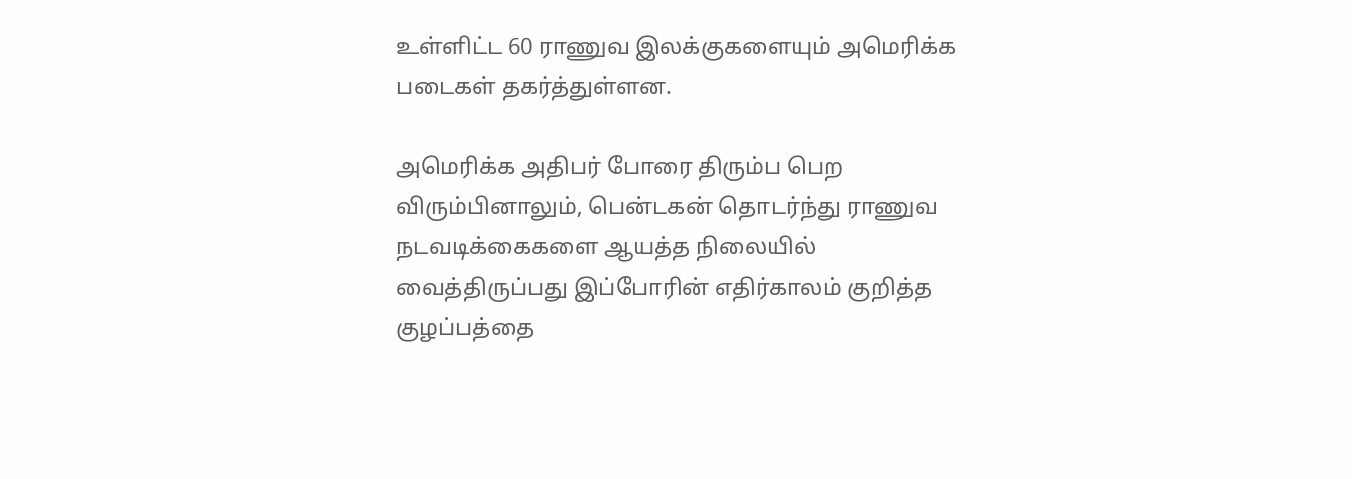உள்ளிட்ட 60 ராணுவ இலக்குகளையும் அமெரிக்க படைகள் தகர்த்துள்ளன.

அமெரிக்க அதிபர் போரை திரும்ப பெற விரும்பினாலும், பென்டகன் தொடர்ந்து ராணுவ நடவடிக்கைகளை ஆயத்த நிலையில் வைத்திருப்பது இப்போரின் எதிர்காலம் குறித்த குழப்பத்தை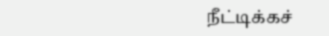நீட்டிக்கச்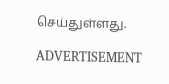செய்துள்ளது.

ADVERTISEMENT